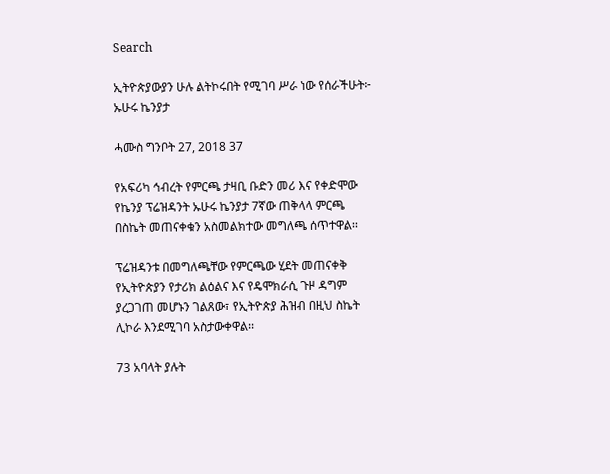Search

ኢትዮጵያውያን ሁሉ ልትኮሩበት የሚገባ ሥራ ነው የሰራችሁት፦ ኡሁሩ ኬንያታ

ሓሙስ ግንቦት 27, 2018 37

የአፍሪካ ኅብረት የምርጫ ታዛቢ ቡድን መሪ እና የቀድሞው የኬንያ ፕሬዝዳንት ኡሁሩ ኬንያታ 7ኛው ጠቅላላ ምርጫ በስኬት መጠናቀቁን አስመልክተው መግለጫ ሰጥተዋል፡፡

ፕሬዝዳንቱ በመግለጫቸው የምርጫው ሂደት መጠናቀቅ የኢትዮጵያን የታሪክ ልዕልና እና የዴሞክራሲ ጉዞ ዳግም ያረጋገጠ መሆኑን ገልጸው፣ የኢትዮጵያ ሕዝብ በዚህ ስኬት ሊኮራ እንደሚገባ አስታውቀዋል፡፡

73 አባላት ያሉት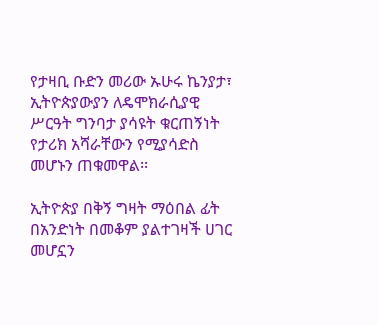የታዛቢ ቡድን መሪው ኡሁሩ ኬንያታ፣ ኢትዮጵያውያን ለዴሞክራሲያዊ ሥርዓት ግንባታ ያሳዩት ቁርጠኝነት የታሪክ አሻራቸውን የሚያሳድስ መሆኑን ጠቁመዋል፡፡

ኢትዮጵያ በቅኝ ግዛት ማዕበል ፊት በአንድነት በመቆም ያልተገዛች ሀገር መሆኗን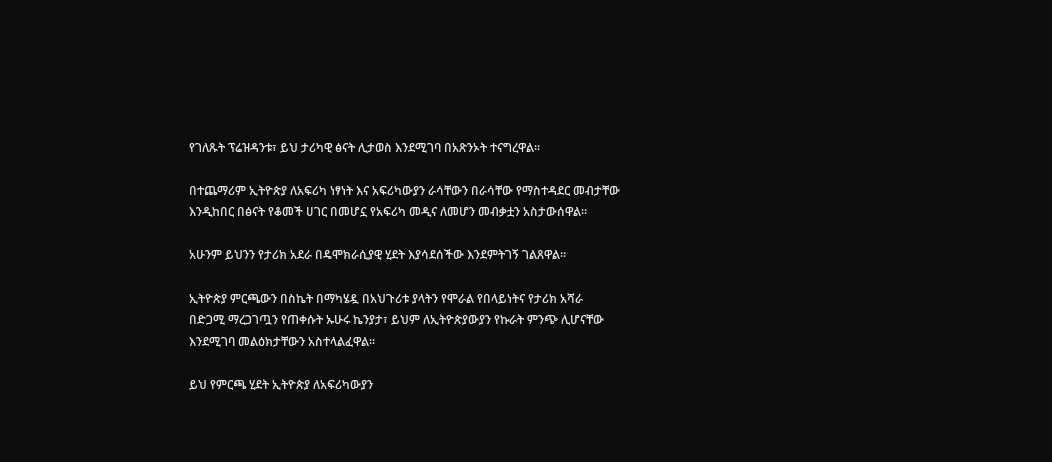የገለጹት ፕሬዝዳንቱ፣ ይህ ታሪካዊ ፅናት ሊታወስ እንደሚገባ በአጽንኦት ተናግረዋል፡፡

በተጨማሪም ኢትዮጵያ ለአፍሪካ ነፃነት እና አፍሪካውያን ራሳቸውን በራሳቸው የማስተዳደር መብታቸው እንዲከበር በፅናት የቆመች ሀገር በመሆኗ የአፍሪካ መዲና ለመሆን መብቃቷን አስታውሰዋል፡፡

አሁንም ይህንን የታሪክ አደራ በዴሞክራሲያዊ ሂደት እያሳደሰችው እንደምትገኝ ገልጸዋል፡፡

ኢትዮጵያ ምርጫውን በስኬት በማካሄዷ በአህጉሪቱ ያላትን የሞራል የበላይነትና የታሪክ አሻራ በድጋሚ ማረጋገጧን የጠቀሱት ኡሁሩ ኬንያታ፣ ይህም ለኢትዮጵያውያን የኩራት ምንጭ ሊሆናቸው እንደሚገባ መልዕክታቸውን አስተላልፈዋል፡፡

ይህ የምርጫ ሂደት ኢትዮጵያ ለአፍሪካውያን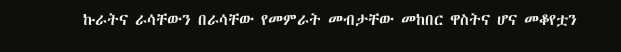ኩራትና ራሳቸውን በራሳቸው የመምራት መብታቸው መከበር ዋስትና ሆና መቆየቷን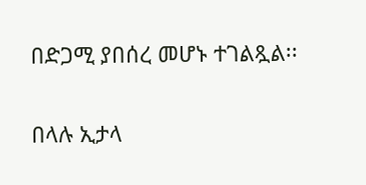በድጋሚ ያበሰረ መሆኑ ተገልጿል፡፡

በላሉ ኢታላ